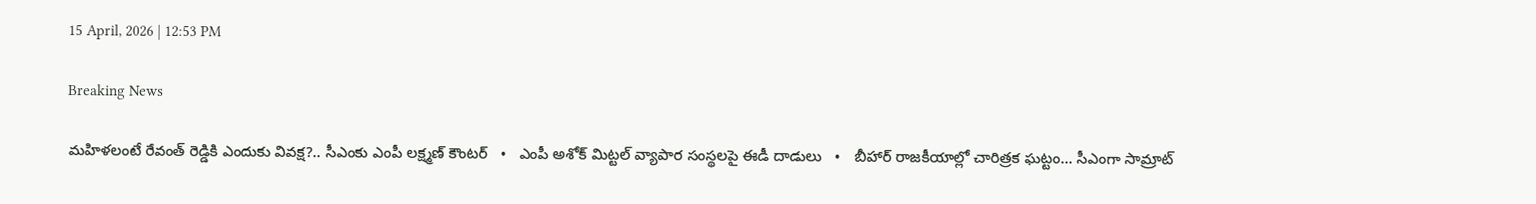15 April, 2026 | 12:53 PM

Breaking News

మహిళలంటే రేవంత్ రెడ్డికి ఎందుకు వివక్ష?.. సీఎంకు ఎంపీ లక్ష్మణ్ కౌంటర్   •   ఎంపీ అశోక్ మిట్టల్‌ వ్యాపార సంస్థలపై ఈడీ దాడులు   •   బీహార్ రాజకీయాల్లో చారిత్రక ఘట్టం... సీఎంగా సామ్రాట్‌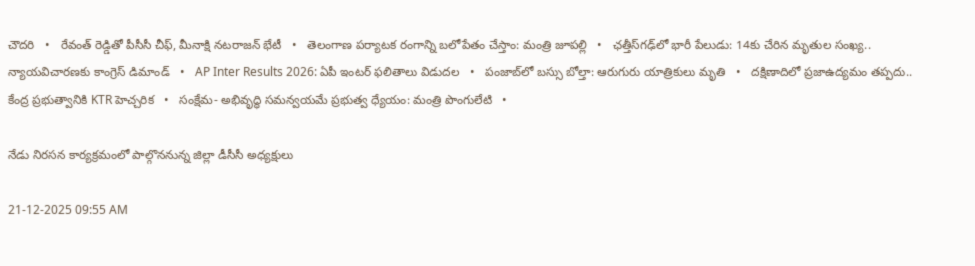చౌదరి   •   రేవంత్‌ రెడ్డితో పీసీసీ చీఫ్, మీనాక్షి నటరాజన్ భేటీ   •   తెలంగాణ పర్యాటక రంగాన్ని బలోపేతం చేస్తాం: మంత్రి జూపల్లి   •   ఛత్తీస్‌గఢ్‌లో భారీ పేలుడు: 14కు చేరిన మృతుల సంఖ్య.. న్యాయవిచారణకు కాంగ్రెస్ డిమాండ్   •   AP Inter Results 2026: ఏపీ ఇంటర్ ఫలితాలు విడుదల   •   పంజాబ్‌లో బస్సు బోల్తా: ఆరుగురు యాత్రికులు మృతి   •   దక్షిణాదిలో ప్రజాఉద్యమం తప్పదు.. కేంద్ర ప్రభుత్వానికి KTR హెచ్చరిక   •   సంక్షేమ- అభివృద్ధి సమన్వయమే ప్రభుత్వ ధ్యేయం: మంత్రి పొంగులేటి   •

నేడు నిరసన కార్యక్రమంలో పాల్గొననున్న జిల్లా డీసీసీ అధ్యక్షులు

21-12-2025 09:55 AM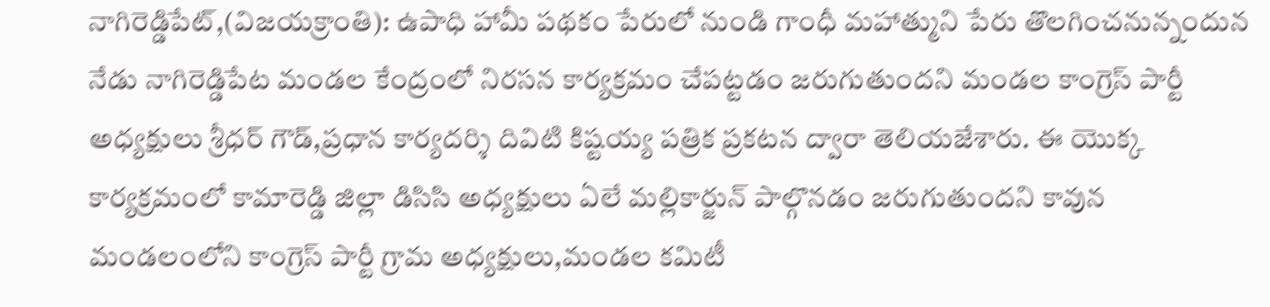నాగిరెడ్డిపేట్,(విజయక్రాంతి): ఉపాధి హామీ పథకం పేరులో నుండి గాంధీ మహాత్ముని పేరు తొలగించనున్నందున నేడు నాగిరెడ్డిపేట మండల కేంద్రంలో నిరసన కార్యక్రమం చేపట్టడం జరుగుతుందని మండల కాంగ్రెస్ పార్టీ అధ్యక్షులు శ్రీధర్ గౌడ్,ప్రధాన కార్యదర్శి దివిటి కిష్టయ్య పత్రిక ప్రకటన ద్వారా తెలియజేశారు. ఈ యొక్క కార్యక్రమంలో కామారెడ్డి జిల్లా డిసిసి అధ్యక్షులు ఏలే మల్లికార్జున్ పాల్గొనడం జరుగుతుందని కావున మండలంలోని కాంగ్రెస్ పార్టీ గ్రామ అధ్యక్షులు,మండల కమిటీ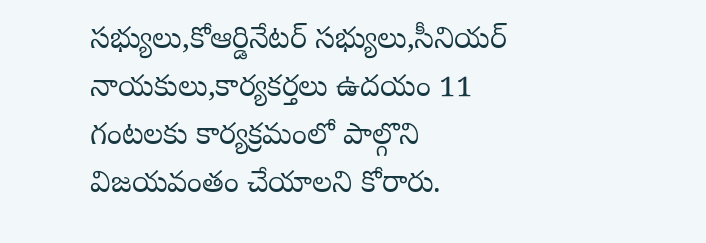సభ్యులు,కోఆర్డినేటర్ సభ్యులు,సీనియర్ నాయకులు,కార్యకర్తలు ఉదయం 11 గంటలకు కార్యక్రమంలో పాల్గొని విజయవంతం చేయాలని కోరారు.